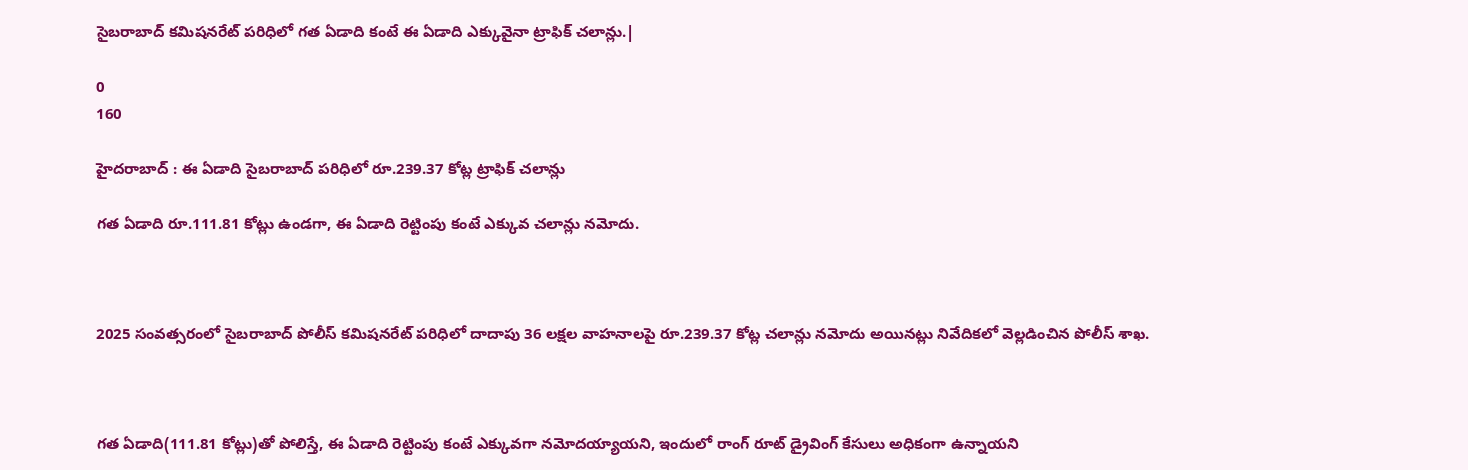సైబరాబాద్ కమిషనరేట్ పరిధిలో గత ఏడాది కంటే ఈ ఏడాది ఎక్కువైనా ట్రాఫిక్ చలాన్లు.|

0
160

హైదరాబాద్ : ఈ ఏడాది సైబరాబాద్ పరిధిలో రూ.239.37 కోట్ల ట్రాఫిక్ చలాన్లు

గత ఏడాది రూ.111.81 కోట్లు ఉండగా, ఈ ఏడాది రెట్టింపు కంటే ఎక్కువ చలాన్లు నమోదు.



2025 సంవత్సరంలో సైబరాబాద్ పోలీస్ కమిషనరేట్ పరిధిలో దాదాపు 36 లక్షల వాహనాలపై రూ.239.37 కోట్ల చలాన్లు నమోదు అయినట్లు నివేదికలో వెల్లడించిన పోలీస్ శాఖ.



గత ఏడాది(111.81 కోట్లు)తో పోలిస్తే, ఈ ఏడాది రెట్టింపు కంటే ఎక్కువగా నమోదయ్యాయని, ఇందులో రాంగ్ రూట్ డ్రైవింగ్ కేసులు అధికంగా ఉన్నాయని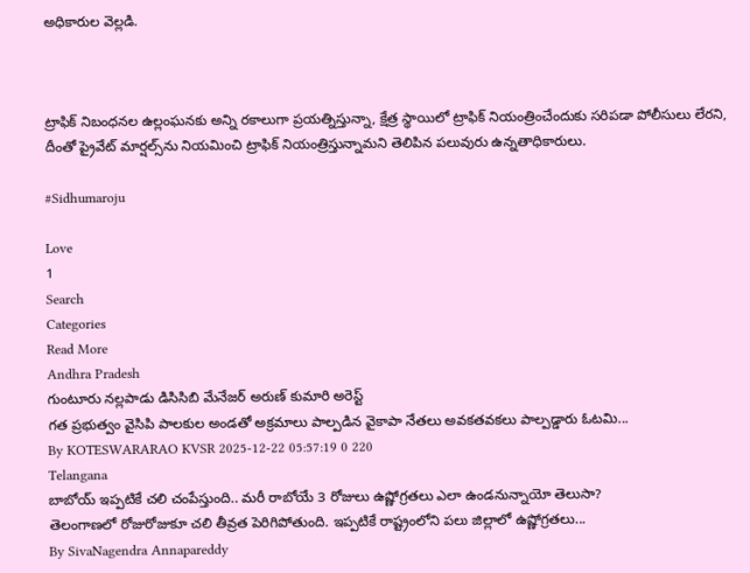అధికారుల వెల్లడి.



ట్రాఫిక్ నిబంధనల ఉల్లంఘనకు అన్ని రకాలుగా ప్రయత్నిస్తున్నా, క్షేత్ర స్థాయిలో ట్రాఫిక్ నియంత్రించేందుకు సరిపడా పోలీసులు లేరని, దీంతో ప్రైవేట్ మార్షల్స్‌ను నియమించి ట్రాఫిక్ నియంత్రిస్తున్నామని తెలిపిన పలువురు ఉన్నతాధికారులు.

#Sidhumaroju

Love
1
Search
Categories
Read More
Andhra Pradesh
గుంటూరు నల్లపాడు డిసిసిబి మేనేజర్ అరుణ్ కుమారి అరెస్ట్
గత ప్రభుత్వం వైసిపి పాలకుల అండతో అక్రమాలు పాల్పడిన వైకాపా నేతలు అవకతవకలు పాల్పడ్డారు ఓటమి...
By KOTESWARARAO KVSR 2025-12-22 05:57:19 0 220
Telangana
బాబోయ్ ఇప్పటికే చలి చంపేస్తుంది.. మరీ రాబోయే 3 రోజులు ఉష్ణోగ్రతలు ఎలా ఉండనున్నాయో తెలుసా?
తెలంగాణలో రోజురోజుకూ చలి తీవ్రత పెరిగిపోతుంది. ఇప్పటికే రాష్ట్రంలోని పలు జిల్లాలో ఉష్ణోగ్రతలు...
By SivaNagendra Annapareddy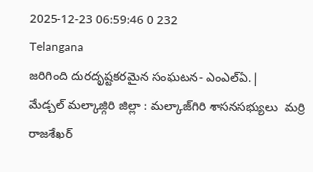2025-12-23 06:59:46 0 232
Telangana
జరిగింది దురదృష్టకరమైన సంఘటన- ఎంఎల్ఏ.|
మేడ్చల్ మల్కాజ్గిరి జిల్లా : మల్కాజ్‌గిరి శాసనసభ్యులు  మర్రి రాజశేఖర్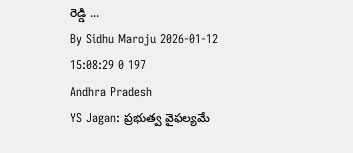రెడ్డి ...
By Sidhu Maroju 2026-01-12 15:08:29 0 197
Andhra Pradesh
YS Jagan: ప్రభుత్వ వైఫల్యమే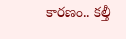కారణం.. కల్తీ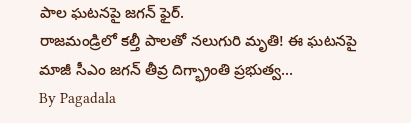పాల ఘటనపై జగన్ ఫైర్.
రాజమండ్రిలో కల్తీ పాలతో నలుగురి మృతి! ఈ ఘటనపై మాజీ సీఎం జగన్ తీవ్ర దిగ్భ్రాంతి ప్రభుత్వ...
By Pagadala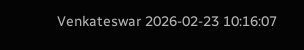Venkateswar 2026-02-23 10:16:07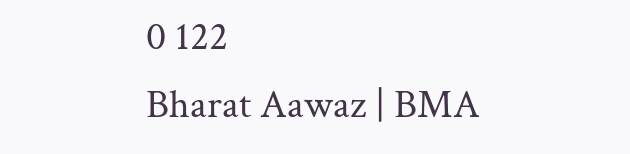0 122
Bharat Aawaz | BMA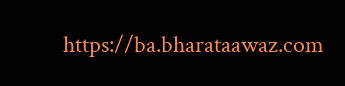https://ba.bharataawaz.com